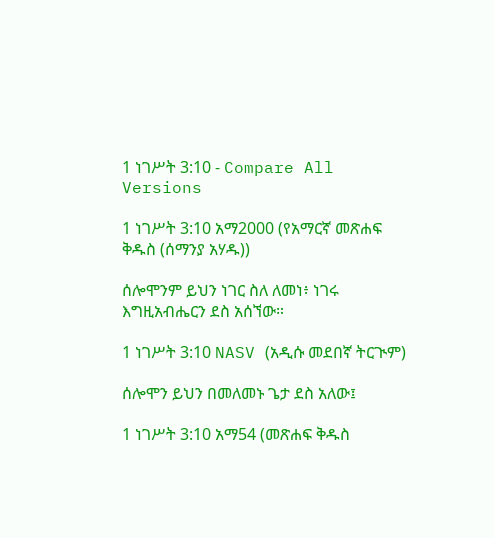1 ነገሥት 3:10 - Compare All Versions

1 ነገሥት 3:10 አማ2000 (የአማርኛ መጽሐፍ ቅዱስ (ሰማንያ አሃዱ))

ሰሎሞንም ይህን ነገር ስለ ለመነ፥ ነገሩ እግዚአብሔርን ደስ አሰኘው።

1 ነገሥት 3:10 NASV (አዲሱ መደበኛ ትርጒም)

ሰሎሞን ይህን በመለመኑ ጌታ ደስ አለው፤

1 ነገሥት 3:10 አማ54 (መጽሐፍ ቅዱስ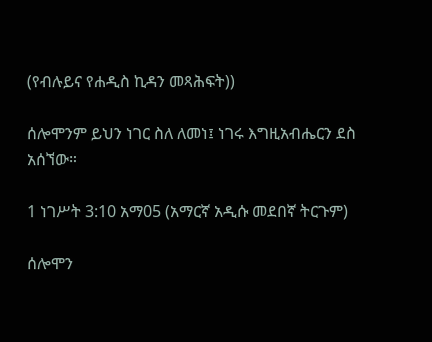(የብሉይና የሐዲስ ኪዳን መጻሕፍት))

ሰሎሞንም ይህን ነገር ስለ ለመነ፤ ነገሩ እግዚአብሔርን ደስ አሰኘው።

1 ነገሥት 3:10 አማ05 (አማርኛ አዲሱ መደበኛ ትርጉም)

ሰሎሞን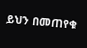ይህን በመጠየቁ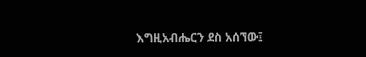እግዚአብሔርን ደስ አሰኘው፤